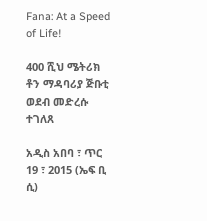Fana: At a Speed of Life!

400 ሺህ ሜትሪክ ቶን ማዳባሪያ ጅቡቲ ወደብ መድረሱ ተገለጸ

አዲስ አበባ ፣ ጥር 19 ፣ 2015 (ኤፍ ቢ ሲ)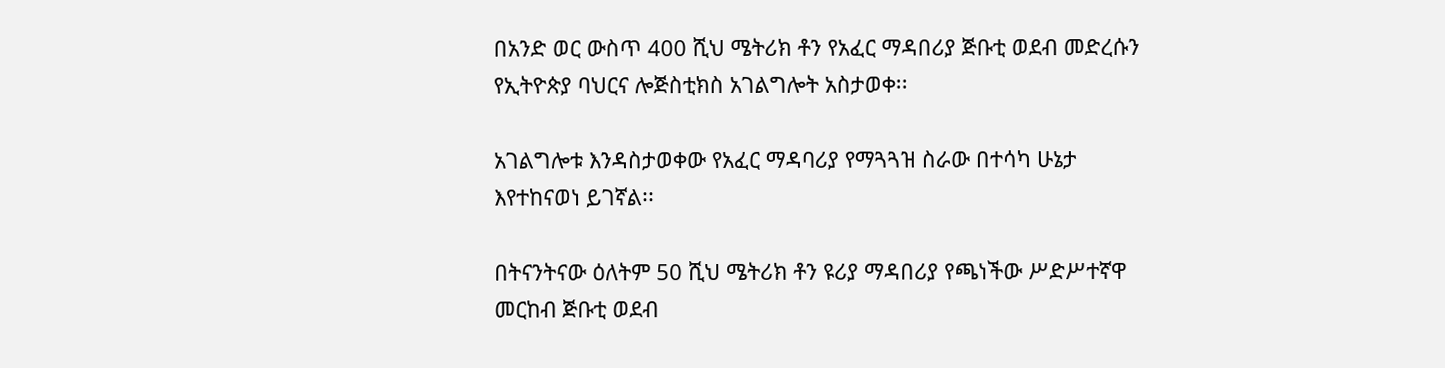በአንድ ወር ውስጥ 400 ሺህ ሜትሪክ ቶን የአፈር ማዳበሪያ ጅቡቲ ወደብ መድረሱን የኢትዮጵያ ባህርና ሎጅስቲክስ አገልግሎት አስታወቀ፡፡

አገልግሎቱ እንዳስታወቀው የአፈር ማዳባሪያ የማጓጓዝ ስራው በተሳካ ሁኔታ እየተከናወነ ይገኛል፡፡

በትናንትናው ዕለትም 50 ሺህ ሜትሪክ ቶን ዩሪያ ማዳበሪያ የጫነችው ሥድሥተኛዋ መርከብ ጅቡቲ ወደብ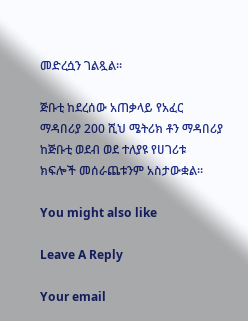መድረሷን ገልጿል፡፡

ጅቡቲ ከደረሰው አጠቃላይ የአፈር ማዳበሪያ 200 ሺህ ሜትሪክ ቶን ማዳበሪያ ከጅቡቲ ወደብ ወደ ተለያዩ የሀገሪቱ ክፍሎች መሰራጨቱንም አስታውቋል፡፡

You might also like

Leave A Reply

Your email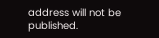address will not be published.